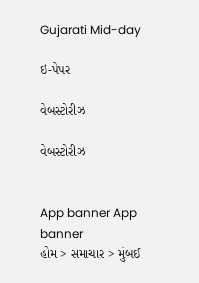Gujarati Mid-day

ઇ-પેપર

વેબસ્ટોરીઝ

વેબસ્ટોરીઝ


App banner App banner
હોમ > સમાચાર > મુંબઈ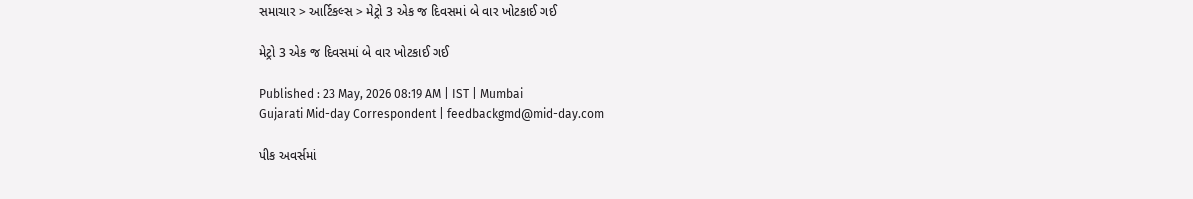સમાચાર > આર્ટિકલ્સ > મેટ્રો 3 એક જ દિવસમાં બે વાર ખોટકાઈ ગઈ

મેટ્રો 3 એક જ દિવસમાં બે વાર ખોટકાઈ ગઈ

Published : 23 May, 2026 08:19 AM | IST | Mumbai
Gujarati Mid-day Correspondent | feedbackgmd@mid-day.com

પીક અવર્સમાં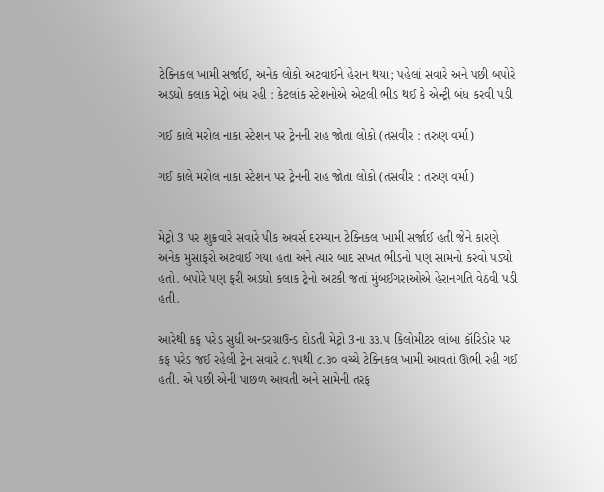ટેક્નિકલ ખામી સર્જાઈ, અનેક લોકો અટવાઈને હેરાન થયા; પહેલાં સવારે અને પછી બપોરે અડધો કલાક મેટ્રો બંધ રહી : કેટલાંક સ્ટેશનોએ એટલી ભીડ થઈ કે એન્ટ્રી બંધ કરવી પડી

ગઈ કાલે મરોલ નાકા સ્ટેશન પર ટ્રેનની રાહ જોતા લોકો (તસવીર : તરુણ વર્મા)

ગઈ કાલે મરોલ નાકા સ્ટેશન પર ટ્રેનની રાહ જોતા લોકો (તસવીર : તરુણ વર્મા)


મેટ્રો 3 પર શુક્રવારે સવારે પીક અવર્સ દરમ્યાન ટેક્નિકલ ખામી સર્જાઈ હતી જેને કારણે અનેક મુસાફરો અટવાઈ ગયા હતા અને ત્યાર બાદ સખત ભીડનો પણ સામનો કરવો પડ્યો હતો. બપોરે પણ ફરી અડધો કલાક ટ્રેનો અટકી જતાં મુંબઈગરાઓએ હેરાનગતિ વેઠવી પડી હતી.

આરેથી કફ પરેડ સુધી અન્ડરગ્રાઉન્ડ દોડતી મેટ્રો 3ના ૩૩.૫ કિલોમીટર લાંબા કૉરિડોર પર કફ પરેડ જઈ રહેલી ટ્રેન સવારે ૮.૧૫થી ૮.૩૦ વચ્ચે ટેક્નિકલ ખામી આવતાં ઊભી રહી ગઈ હતી. એ પછી એની પાછળ આવતી અને સામેની તરફ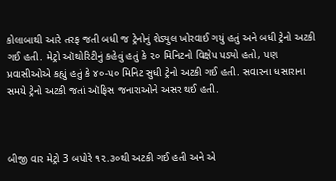કોલાબાથી આરે તરફ જતી બધી જ ટ્રેનોનું શેડ્યુલ ખોરવાઈ ગયું હતું અને બધી ટ્રેનો અટકી ગઈ હતી. મેટ્રો ઑથોરિટીનું કહેવું હતું કે ૨૦ મિનિટનો વિક્ષેપ પડ્યો હતો, પણ પ્રવાસીઓએ કહ્યું હતું કે ૪૦-૫૦ મિનિટ સુધી ટ્રેનો અટકી ગઈ હતી. સવારના ધસારાના સમયે ટ્રેનો અટકી જતાં ઑફિસ જનારાઓને અસર થઈ હતી.



બીજી વાર મેટ્રો 3 બપોરે ૧૨.૩૦થી અટકી ગઈ હતી અને એ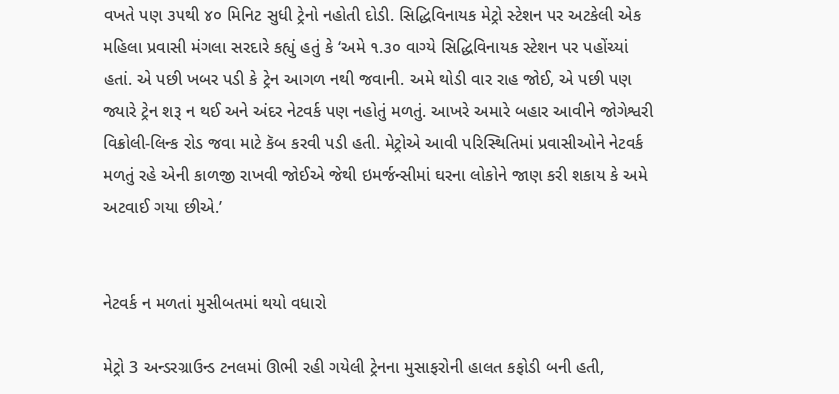વખતે પણ ૩૫થી ૪૦ મિનિટ સુધી ટ્રેનો નહોતી દોડી. સિદ્ધિવિનાયક મેટ્રો સ્ટેશન પર અટકેલી એક મહિલા પ્રવાસી મંગલા સરદારે કહ્યું હતું કે ‘અમે ૧.૩૦ વાગ્યે સિદ્ધિવિનાયક સ્ટેશન પર પહોંચ્યાં હતાં. એ પછી ખબર પડી કે ટ્રેન આગળ નથી જવાની. અમે થોડી વાર રાહ જોઈ, એ પછી પણ જ્યારે ટ્રેન શરૂ ન થઈ અને અંદર નેટવર્ક પણ નહોતું મળતું. આખરે અમારે બહાર આવીને જોગેશ્વરી વિક્રોલી-લિન્ક રોડ જવા માટે કૅબ કરવી પડી હતી. મેટ્રોએ આવી પરિસ્થિતિમાં પ્રવાસીઓને નેટવર્ક મળતું રહે એની કાળજી રાખવી જોઈએ જેથી ઇમર્જન્સીમાં ઘરના લોકોને જાણ કરી શકાય કે અમે અટવાઈ ગયા છીએ.’


નેટવર્ક ન મળતાં મુસીબતમાં થયો વધારો

મેટ્રો 3 અન્ડરગ્રાઉન્ડ ટનલમાં ઊભી રહી ગયેલી ટ્રેનના મુસાફરોની હાલત કફોડી બની હતી,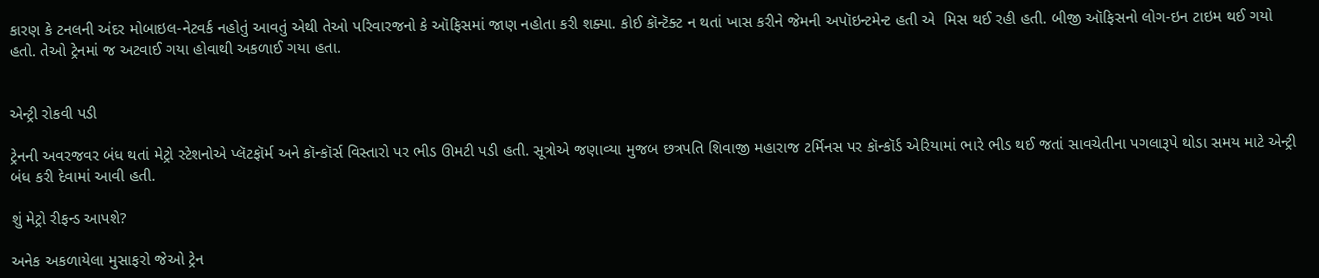કારણ કે ટનલની અંદર મોબાઇલ-નેટવર્ક નહોતું આવતું એથી તેઓ પરિવારજનો કે ઑફિસમાં જાણ નહોતા કરી શક્યા. કોઈ કૉન્ટૅક્ટ ન થતાં ખાસ કરીને જેમની અપૉઇન્ટમેન્ટ હતી એ  મિસ થઈ રહી હતી. બીજી ઑફિસનો લોગ-ઇન ટાઇમ થઈ ગયો હતો. તેઓ ટ્રેનમાં જ અટવાઈ ગયા હોવાથી અકળાઈ ગયા હતા.


એન્ટ્રી રોકવી પડી

ટ્રેનની અવરજવર બંધ થતાં મેટ્રો સ્ટેશનોએ પ્લૅટફૉર્મ અને કૉન્કૉર્સ વિસ્તારો પર ભીડ ઊમટી પડી હતી. સૂત્રોએ જણાવ્યા મુજબ છત્રપતિ શિવાજી મહારાજ ટર્મિનસ પર કૉન્કૉર્ડ એરિયામાં ભારે ભીડ થઈ જતાં સાવચેતીના પગલારૂપે થોડા સમય માટે એન્ટ્રી બંધ કરી દેવામાં આવી હતી.

શું મેટ્રો રીફન્ડ આપશે?

અનેક અકળાયેલા મુસાફરો જેઓ ટ્રેન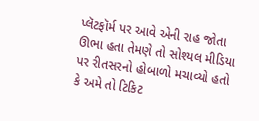પ્લૅટફૉર્મ પર આવે એની રાહ જોતા ઊભા હતા તેમણે તો સોશ્યલ મીડિયા પર રીતસરનો હોબાળો મચાવ્યો હતો કે અમે તો ટિકિટ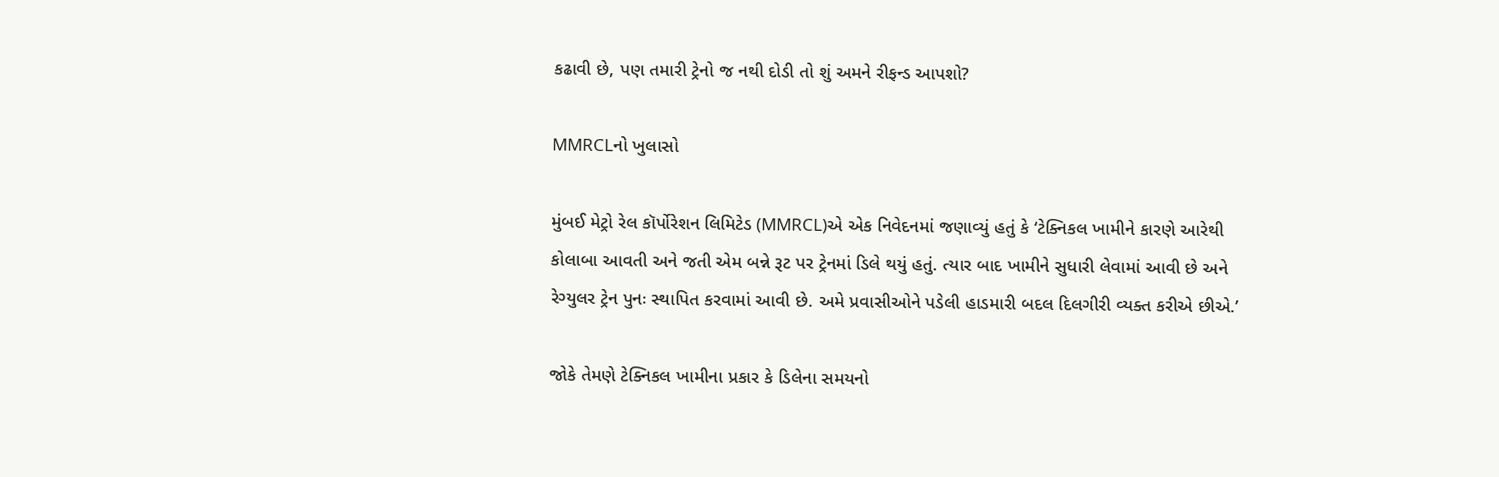કઢાવી છે, પણ તમારી ટ્રેનો જ નથી દોડી તો શું અમને રીફન્ડ આપશો?

MMRCLનો ખુલાસો

મુંબઈ મેટ્રો રેલ કૉર્પોરેશન લિમિટેડ (MMRCL)એ એક નિવેદનમાં જણાવ્યું હતું કે ‘ટેક્નિકલ ખામીને કારણે આરેથી કોલાબા આવતી અને જતી એમ બન્ને રૂટ પર ટ્રેનમાં ડિલે થયું હતું. ત્યાર બાદ ખામીને સુધારી લેવામાં આવી છે અને રેગ્યુલર ટ્રેન પુનઃ સ્થાપિત કરવામાં આવી છે. અમે પ્રવાસીઓને પડેલી હાડમારી બદલ દિલગીરી વ્યક્ત કરીએ છીએ.’

જોકે તેમણે ટેક્નિકલ ખામીના પ્રકાર કે ડિલેના સમયનો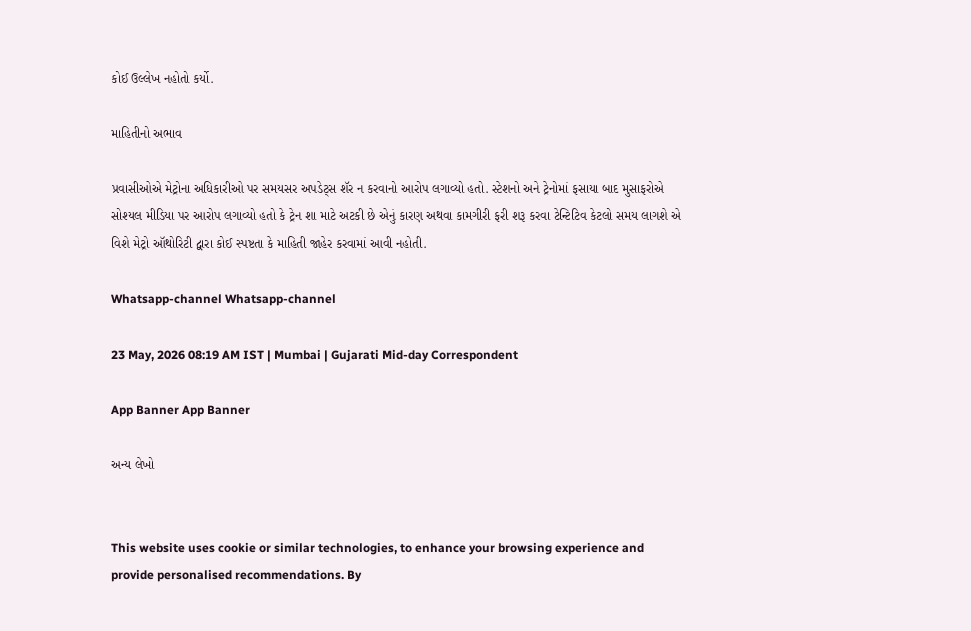કોઈ ઉલ્લેખ નહોતો કર્યો.

માહિતીનો અભાવ

પ્રવાસીઓએ મેટ્રોના અધિકારીઓ પર સમયસર અપડેટ્સ શૅર ન કરવાનો આરોપ લગાવ્યો હતો. સ્ટેશનો અને ટ્રેનોમાં ફસાયા બાદ મુસાફરોએ સોશ્યલ મીડિયા પર આરોપ લગાવ્યો હતો કે ટ્રેન શા માટે અટકી છે એનું કારણ અથવા કામગીરી ફરી શરૂ કરવા ટેન્ટિટિવ કેટલો સમય લાગશે એ વિશે મેટ્રો ઑથોરિટી દ્વારા કોઈ સ્પષ્ટતા કે માહિતી જાહેર કરવામાં આવી નહોતી.

Whatsapp-channel Whatsapp-channel

23 May, 2026 08:19 AM IST | Mumbai | Gujarati Mid-day Correspondent

App Banner App Banner

અન્ય લેખો


This website uses cookie or similar technologies, to enhance your browsing experience and provide personalised recommendations. By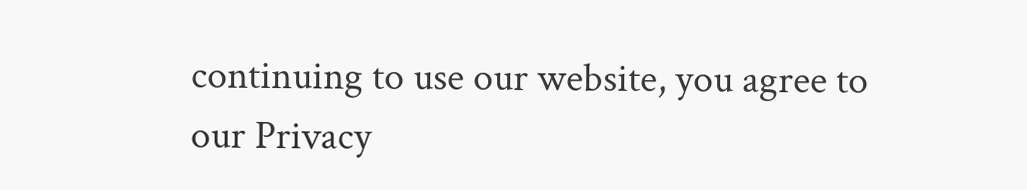continuing to use our website, you agree to our Privacy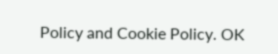Policy and Cookie Policy. OK